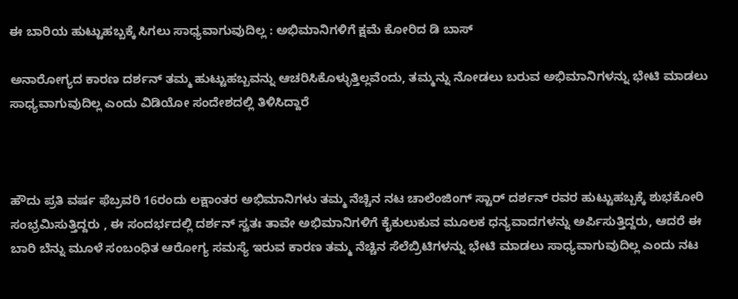ಈ ಬಾರಿಯ ಹುಟ್ಟುಹಬ್ಬಕ್ಕೆ ಸಿಗಲು ಸಾಧ್ಯವಾಗುವುದಿಲ್ಲ : ಅಭಿಮಾನಿಗಳಿಗೆ ಕ್ಷಮೆ ಕೋರಿದ ಡಿ ಬಾಸ್

ಅನಾರೋಗ್ಯದ ಕಾರಣ ದರ್ಶನ್ ತಮ್ಮ ಹುಟ್ಟುಹಬ್ಬವನ್ನು ಆಚರಿಸಿಕೊಳ್ಳುತ್ತಿಲ್ಲವೆಂದು, ತಮ್ಮನ್ನು ನೋಡಲು ಬರುವ ಅಭಿಮಾನಿಗಳನ್ನು ಭೇಟಿ ಮಾಡಲು ಸಾಧ್ಯವಾಗುವುದಿಲ್ಲ ಎಂದು ವಿಡಿಯೋ ಸಂದೇಶದಲ್ಲಿ ತಿಳಿಸಿದ್ದಾರೆ



ಹೌದು ಪ್ರತಿ ವರ್ಷ ಫೆಬ್ರವರಿ 16ರಂದು ಲಕ್ಷಾಂತರ ಅಭಿಮಾನಿಗಳು ತಮ್ಮ ನೆಚ್ಚಿನ ನಟ ಚಾಲೆಂಜಿಂಗ್ ಸ್ಟಾರ್ ದರ್ಶನ್ ರವರ ಹುಟ್ಟುಹಬ್ಬಕ್ಕೆ ಶುಭಕೋರಿ ಸಂಭ್ರಮಿಸುತ್ತಿದ್ದರು , ಈ ಸಂದರ್ಭದಲ್ಲಿ ದರ್ಶನ್ ಸ್ವತಃ ತಾವೇ ಅಭಿಮಾನಿಗಳಿಗೆ ಕೈಕುಲುಕುವ ಮೂಲಕ ಧನ್ಯವಾದಗಳನ್ನು ಅರ್ಪಿಸುತ್ತಿದ್ದರು, ಆದರೆ ಈ ಬಾರಿ ಬೆನ್ನು ಮೂಳೆ ಸಂಬಂಧಿತ ಆರೋಗ್ಯ ಸಮಸ್ಯೆ ಇರುವ ಕಾರಣ ತಮ್ಮ ನೆಚ್ಚಿನ ಸೆಲೆಬ್ರಿಟಿಗಳನ್ನು ಭೇಟಿ ಮಾಡಲು ಸಾಧ್ಯವಾಗುವುದಿಲ್ಲ ಎಂದು ನಟ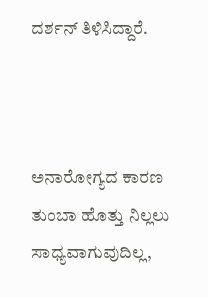ದರ್ಶನ್ ತಿಳಿಸಿದ್ದಾರೆ.



ಅನಾರೋಗ್ಯದ ಕಾರಣ ತುಂಬಾ ಹೊತ್ತು ನಿಲ್ಲಲು ಸಾಧ್ಯವಾಗುವುದಿಲ್ಲ,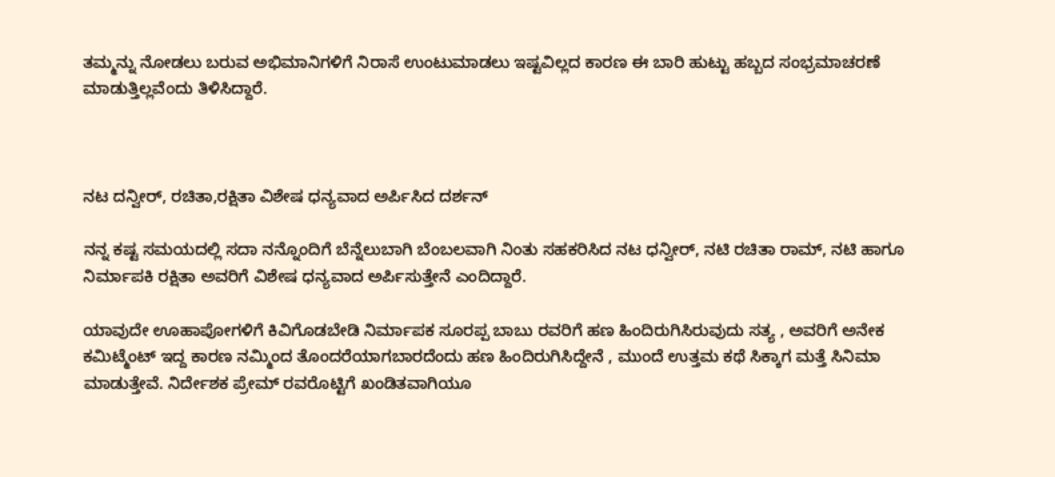ತಮ್ಮನ್ನು ನೋಡಲು ಬರುವ ಅಭಿಮಾನಿಗಳಿಗೆ ನಿರಾಸೆ ಉಂಟುಮಾಡಲು ಇಷ್ಟವಿಲ್ಲದ ಕಾರಣ ಈ ಬಾರಿ ಹುಟ್ಟು ಹಬ್ಬದ ಸಂಭ್ರಮಾಚರಣೆ ಮಾಡುತ್ತಿಲ್ಲವೆಂದು ತಿಳಿಸಿದ್ದಾರೆ.



ನಟ ದನ್ವೀರ್, ರಚಿತಾ,ರಕ್ಷಿತಾ ವಿಶೇಷ ಧನ್ಯವಾದ ಅರ್ಪಿಸಿದ ದರ್ಶನ್

ನನ್ನ ಕಷ್ಟ ಸಮಯದಲ್ಲಿ ಸದಾ ನನ್ನೊಂದಿಗೆ ಬೆನ್ನೆಲುಬಾಗಿ ಬೆಂಬಲವಾಗಿ ನಿಂತು ಸಹಕರಿಸಿದ ನಟ ಧನ್ವೀರ್, ನಟಿ ರಚಿತಾ ರಾಮ್, ನಟಿ ಹಾಗೂ ನಿರ್ಮಾಪಕಿ ರಕ್ಷಿತಾ ಅವರಿಗೆ ವಿಶೇಷ ಧನ್ಯವಾದ ಅರ್ಪಿಸುತ್ತೇನೆ ಎಂದಿದ್ದಾರೆ.

ಯಾವುದೇ ಊಹಾಪೋಗಳಿಗೆ ಕಿವಿಗೊಡಬೇಡಿ ನಿರ್ಮಾಪಕ ಸೂರಪ್ಪ ಬಾಬು ರವರಿಗೆ ಹಣ ಹಿಂದಿರುಗಿಸಿರುವುದು ಸತ್ಯ , ಅವರಿಗೆ ಅನೇಕ ಕಮಿಟ್ಮೆಂಟ್ ಇದ್ದ ಕಾರಣ ನಮ್ಮಿಂದ ತೊಂದರೆಯಾಗಬಾರದೆಂದು ಹಣ ಹಿಂದಿರುಗಿಸಿದ್ದೇನೆ , ಮುಂದೆ ಉತ್ತಮ ಕಥೆ ಸಿಕ್ಕಾಗ ಮತ್ತೆ ಸಿನಿಮಾ ಮಾಡುತ್ತೇವೆ. ನಿರ್ದೇಶಕ ಪ್ರೇಮ್ ರವರೊಟ್ಟಿಗೆ ಖಂಡಿತವಾಗಿಯೂ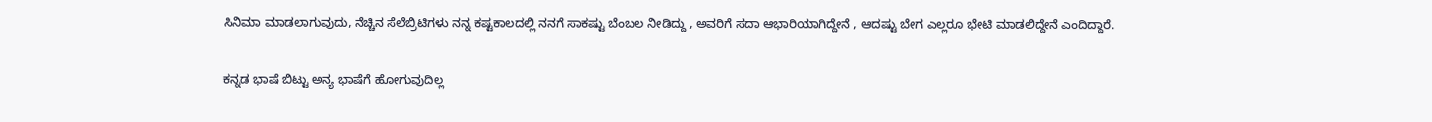ಸಿನಿಮಾ ಮಾಡಲಾಗುವುದು, ನೆಚ್ಚಿನ ಸೆಲೆಬ್ರಿಟಿಗಳು ನನ್ನ ಕಷ್ಟಕಾಲದಲ್ಲಿ ನನಗೆ ಸಾಕಷ್ಟು ಬೆಂಬಲ ನೀಡಿದ್ದು , ಅವರಿಗೆ ಸದಾ ಆಭಾರಿಯಾಗಿದ್ದೇನೆ , ಆದಷ್ಟು ಬೇಗ ಎಲ್ಲರೂ ಭೇಟಿ ಮಾಡಲಿದ್ದೇನೆ ಎಂದಿದ್ದಾರೆ.

ಕನ್ನಡ ಭಾಷೆ ಬಿಟ್ಟು ಅನ್ಯ ಭಾಷೆಗೆ ಹೋಗುವುದಿಲ್ಲ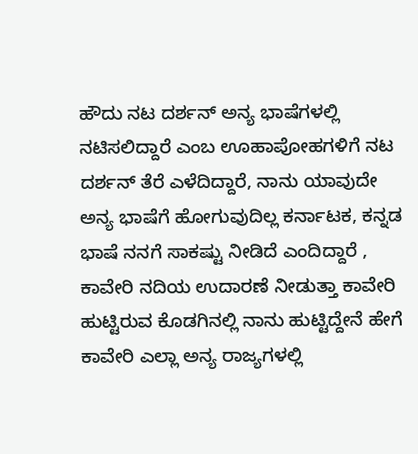ಹೌದು ನಟ ದರ್ಶನ್ ಅನ್ಯ ಭಾಷೆಗಳಲ್ಲಿ ನಟಿಸಲಿದ್ದಾರೆ ಎಂಬ ಊಹಾಪೋಹಗಳಿಗೆ ನಟ ದರ್ಶನ್ ತೆರೆ ಎಳೆದಿದ್ದಾರೆ, ನಾನು ಯಾವುದೇ ಅನ್ಯ ಭಾಷೆಗೆ ಹೋಗುವುದಿಲ್ಲ ಕರ್ನಾಟಕ, ಕನ್ನಡ ಭಾಷೆ ನನಗೆ ಸಾಕಷ್ಟು ನೀಡಿದೆ ಎಂದಿದ್ದಾರೆ , ಕಾವೇರಿ ನದಿಯ ಉದಾರಣೆ ನೀಡುತ್ತಾ ಕಾವೇರಿ ಹುಟ್ಟಿರುವ ಕೊಡಗಿನಲ್ಲಿ ನಾನು ಹುಟ್ಟಿದ್ದೇನೆ ಹೇಗೆ ಕಾವೇರಿ ಎಲ್ಲಾ ಅನ್ಯ ರಾಜ್ಯಗಳಲ್ಲಿ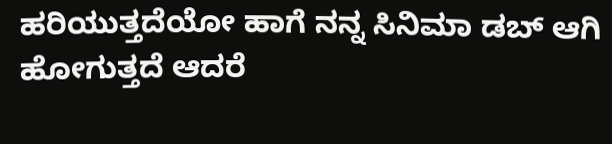ಹರಿಯುತ್ತದೆಯೋ ಹಾಗೆ ನನ್ನ ಸಿನಿಮಾ ಡಬ್ ಆಗಿ ಹೋಗುತ್ತದೆ ಆದರೆ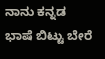ನಾನು ಕನ್ನಡ ಭಾಷೆ ಬಿಟ್ಟು ಬೇರೆ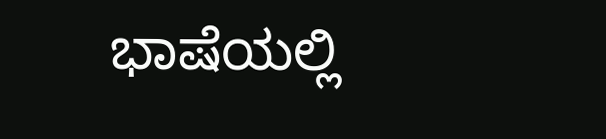ಭಾಷೆಯಲ್ಲಿ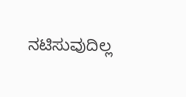ನಟಿಸುವುದಿಲ್ಲ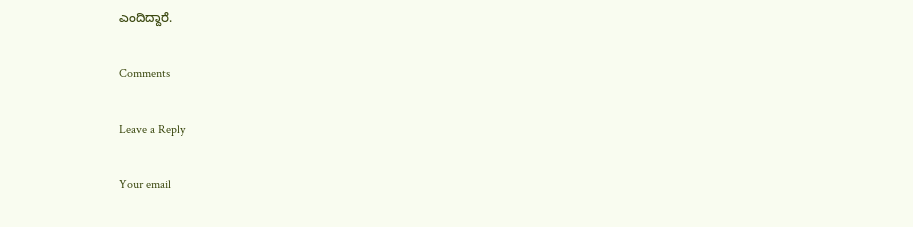ಎಂದಿದ್ದಾರೆ.

Comments

Leave a Reply

Your email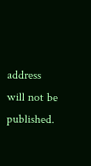address will not be published.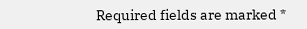Required fields are marked *